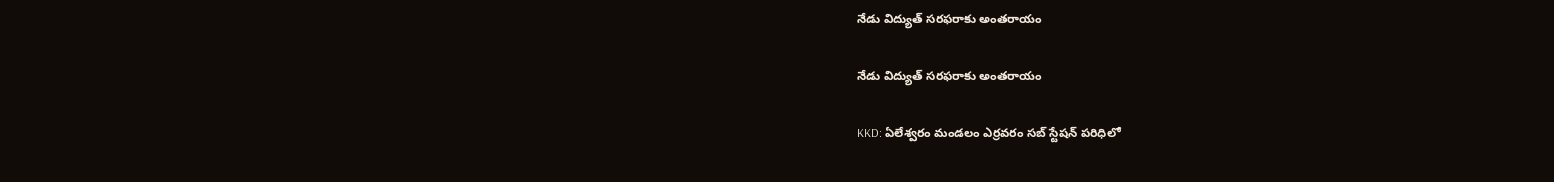నేడు విద్యుత్ సరఫరాకు అంతరాయం

నేడు విద్యుత్ సరఫరాకు అంతరాయం

KKD: ఏలేశ్వరం మండలం ఎర్రవరం సబ్ స్టేషన్ పరిధిలో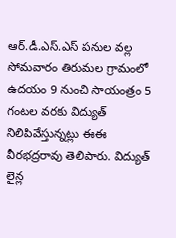ఆర్.డీ.ఎస్.ఎస్ పనుల వల్ల సోమవారం తిరుమల గ్రామంలో ఉదయం 9 నుంచి సాయంత్రం 5 గంటల వరకు విద్యుత్ నిలిపివేస్తున్నట్లు ఈఈ వీరభద్రరావు తెలిపారు. విద్యుత్ లైన్ల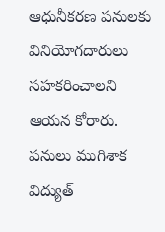ఆధునీకరణ పనులకు వినియోగదారులు సహకరించాలని ఆయన కోరారు. పనులు ముగిశాక విద్యుత్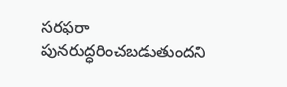సరఫరా పునరుద్ధరించబడుతుందని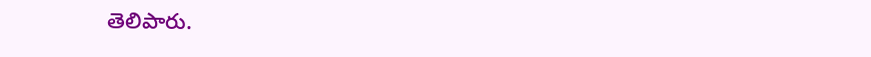తెలిపారు.